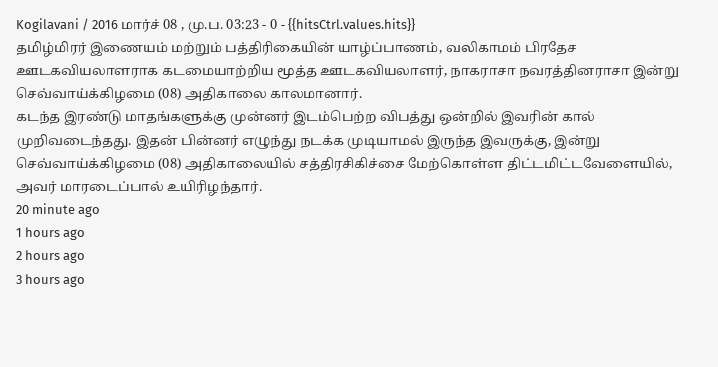Kogilavani / 2016 மார்ச் 08 , மு.ப. 03:23 - 0 - {{hitsCtrl.values.hits}}
தமிழ்மிரர் இணையம் மற்றும் பத்திரிகையின் யாழ்ப்பாணம், வலிகாமம் பிரதேச ஊடகவியலாளராக கடமையாற்றிய மூத்த ஊடகவியலாளர், நாகராசா நவரத்தினராசா இன்று செவ்வாய்க்கிழமை (08) அதிகாலை காலமானார்.
கடந்த இரண்டு மாதங்களுக்கு முன்னர் இடம்பெற்ற விபத்து ஒன்றில் இவரின் கால் முறிவடைந்தது. இதன் பின்னர் எழுந்து நடக்க முடியாமல் இருந்த இவருக்கு, இன்று செவ்வாய்க்கிழமை (08) அதிகாலையில் சத்திரசிகிச்சை மேற்கொள்ள திட்டமிட்டவேளையில், அவர் மாரடைப்பால் உயிரிழந்தார்.
20 minute ago
1 hours ago
2 hours ago
3 hours ago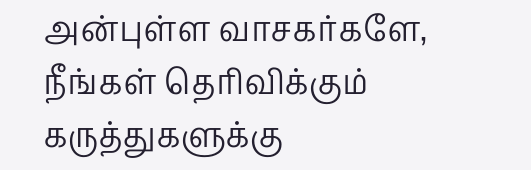அன்புள்ள வாசகர்களே,
நீங்கள் தெரிவிக்கும் கருத்துகளுக்கு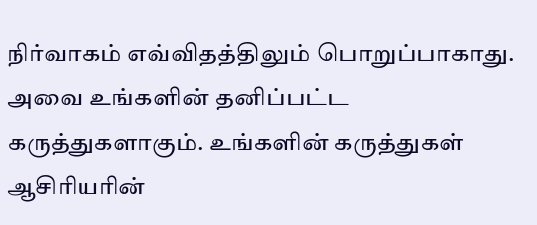நிர்வாகம் எவ்விதத்திலும் பொறுப்பாகாது. அவை உங்களின் தனிப்பட்ட கருத்துகளாகும். உங்களின் கருத்துகள் ஆசிரியரின்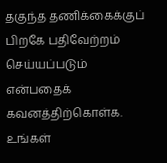தகுந்த தணிக்கைக்குப் பிறகே பதிவேற்றம் செய்யப்படும் என்பதைக் கவனத்திற்கொள்க. உங்கள்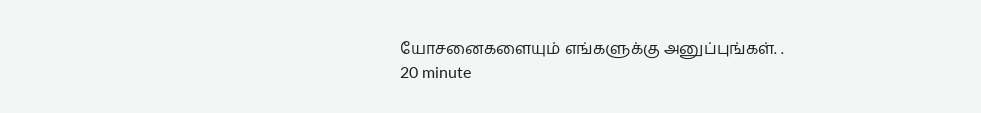யோசனைகளையும் எங்களுக்கு அனுப்புங்கள். .
20 minute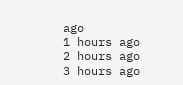ago
1 hours ago
2 hours ago
3 hours ago